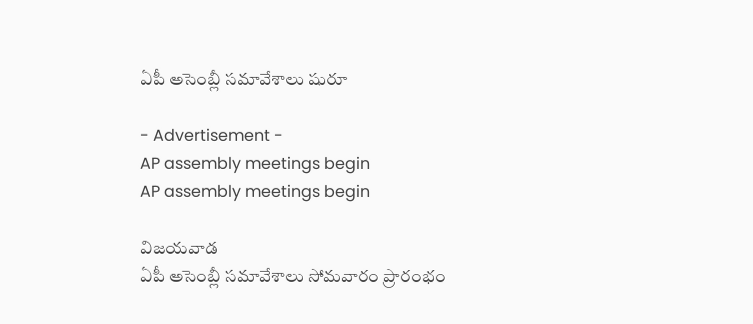ఏపీ అసెంబ్లీ సమావేశాలు షురూ

- Advertisement -
AP assembly meetings begin
AP assembly meetings begin

విజయవాడ
ఏపీ అసెంబ్లీ సమావేశాలు సోమవారం ప్రారంభం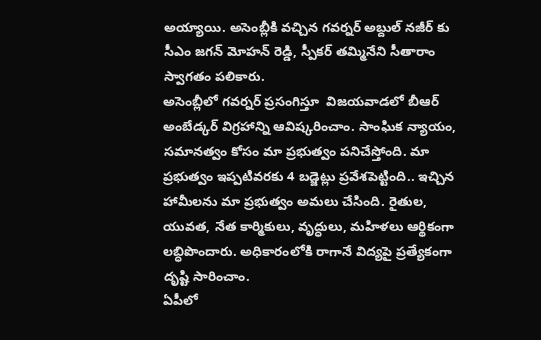అయ్యాయి. అసెంబ్లీకి వచ్చిన గవర్నర్ అబ్దుల్ నజీర్ కు సీఎం జగన్ మోహన్ రెడ్డి, స్పీకర్ తమ్మినేని సీతారాం స్వాగతం పలికారు.
అసెంబ్లీలో గవర్నర్ ప్రసంగిస్తూ  విజయవాడలో బీఆర్ అంబేడ్కర్ విగ్రహాన్ని ఆవిష్కరించాం. సాంఘిక న్యాయం, సమానత్వం కోసం మా ప్రభుత్వం పనిచేస్తోంది. మా ప్రభుత్వం ఇప్పటివరకు 4 బడ్జెట్లు ప్రవేశపెట్టింది.. ఇచ్చిన హామీలను మా ప్రభుత్వం అమలు చేసింది. రైతుల, యువత, నేత కార్మికులు, వృద్ధులు, మహిళలు ఆర్థికంగా లబ్ధిపొందారు. అధికారంలోకి రాగానే విద్యపై ప్రత్యేకంగా దృష్టి సారించాం.
ఏపీలో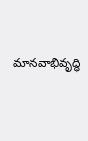మానవాభివృద్ధి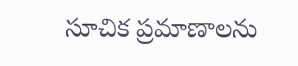సూచిక ప్రమాణాలను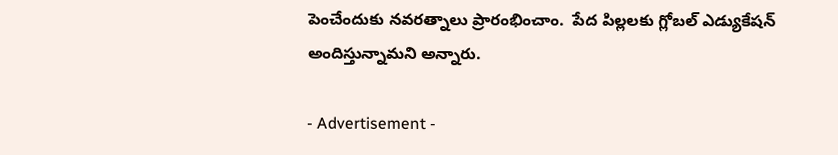పెంచేందుకు నవరత్నాలు ప్రారంభించాం.  పేద పిల్లలకు గ్లోబల్ ఎడ్యుకేషన్ అందిస్తున్నామని అన్నారు.

- Advertisement -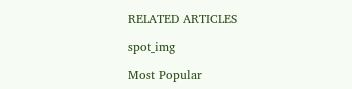RELATED ARTICLES

spot_img

Most Popular